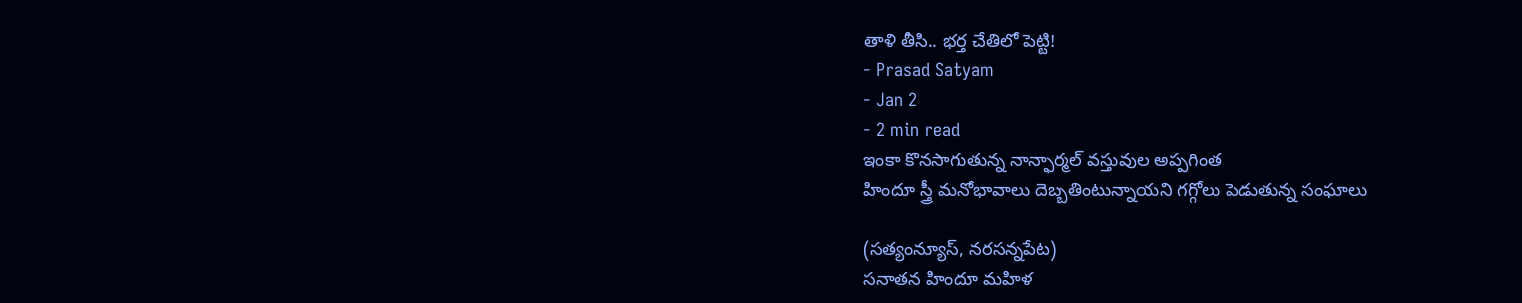తాళి తీసి.. భర్త చేతిలో పెట్టి!
- Prasad Satyam
- Jan 2
- 2 min read
ఇంకా కొనసాగుతున్న నాన్ఫార్మల్ వస్తువుల అప్పగింత
హిందూ స్త్రీ మనోభావాలు దెబ్బతింటున్నాయని గగ్గోలు పెడుతున్న సంఘాలు

(సత్యంన్యూస్, నరసన్నపేట)
సనాతన హిందూ మహిళ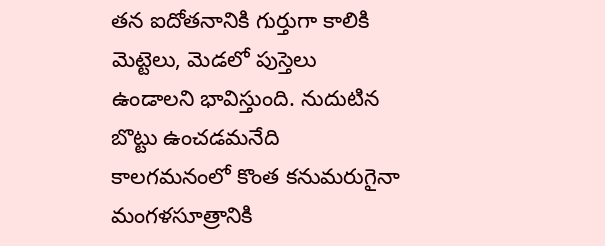తన ఐదోతనానికి గుర్తుగా కాలికి మెట్టెలు, మెడలో పుస్తెలు ఉండాలని భావిస్తుంది. నుదుటిన బొట్టు ఉంచడమనేది కాలగమనంలో కొంత కనుమరుగైనా మంగళసూత్రానికి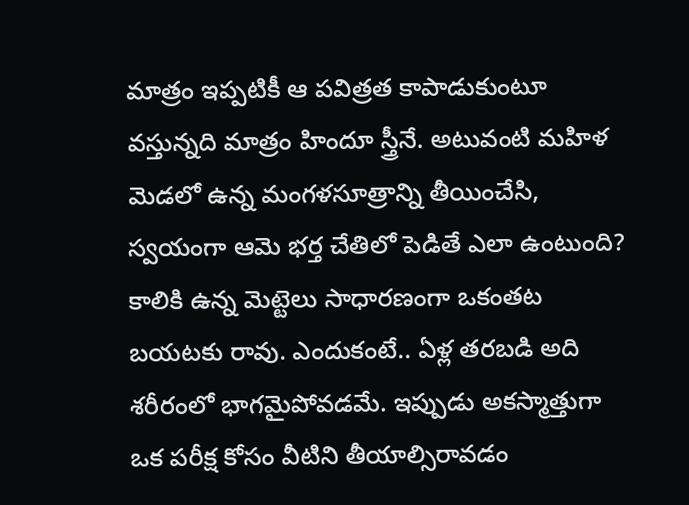మాత్రం ఇప్పటికీ ఆ పవిత్రత కాపాడుకుంటూ వస్తున్నది మాత్రం హిందూ స్త్రీనే. అటువంటి మహిళ మెడలో ఉన్న మంగళసూత్రాన్ని తీయించేసి, స్వయంగా ఆమె భర్త చేతిలో పెడితే ఎలా ఉంటుంది? కాలికి ఉన్న మెట్టెలు సాధారణంగా ఒకంతట బయటకు రావు. ఎందుకంటే.. ఏళ్ల తరబడి అది శరీరంలో భాగమైపోవడమే. ఇప్పుడు అకస్మాత్తుగా ఒక పరీక్ష కోసం వీటిని తీయాల్సిరావడం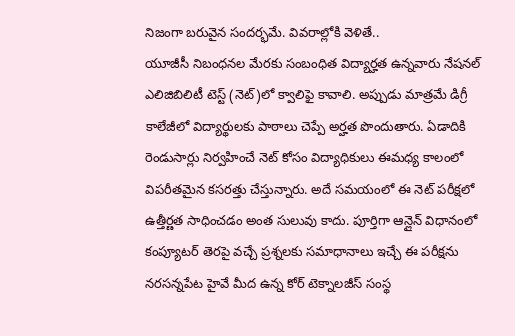నిజంగా బరువైన సందర్భమే. వివరాల్లోకి వెళితే..
యూజీసీ నిబంధనల మేరకు సంబంధిత విద్యార్హత ఉన్నవారు నేషనల్ ఎలిజిబిలిటీ టెస్ట్ (నెట్)లో క్వాలిఫై కావాలి. అప్పుడు మాత్రమే డిగ్రీ కాలేజీలో విద్యార్థులకు పాఠాలు చెప్పే అర్హత పొందుతారు. ఏడాదికి రెండుసార్లు నిర్వహించే నెట్ కోసం విద్యాధికులు ఈమధ్య కాలంలో విపరీతమైన కసరత్తు చేస్తున్నారు. అదే సమయంలో ఈ నెట్ పరీక్షలో ఉత్తీర్ణత సాధించడం అంత సులువు కాదు. పూర్తిగా ఆన్లైన్ విధానంలో కంప్యూటర్ తెరపై వచ్చే ప్రశ్నలకు సమాధానాలు ఇచ్చే ఈ పరీక్షను నరసన్నపేట హైవే మీద ఉన్న కోర్ టెక్నాలజీస్ సంస్థ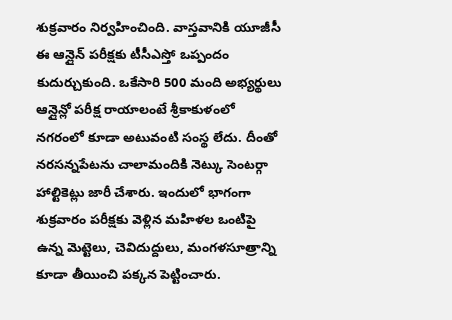శుక్రవారం నిర్వహించింది. వాస్తవానికి యూజీసీ ఈ ఆన్లైన్ పరీక్షకు టీసీఎస్తో ఒప్పందం కుదుర్చుకుంది. ఒకేసారి 500 మంది అభ్యర్థులు ఆన్లైన్లో పరీక్ష రాయాలంటే శ్రీకాకుళంలో నగరంలో కూడా అటువంటి సంస్థ లేదు. దీంతో నరసన్నపేటను చాలామందికి నెట్కు సెంటర్గా హాల్టికెట్లు జారీ చేశారు. ఇందులో భాగంగా శుక్రవారం పరీక్షకు వెళ్లిన మహిళల ఒంటిపై ఉన్న మెట్టెలు, చెవిదుద్దులు, మంగళసూత్రాన్ని కూడా తీయించి పక్కన పెట్టించారు.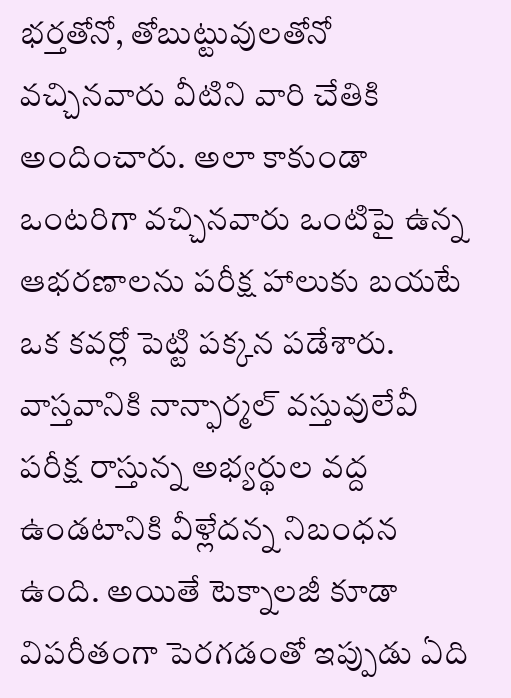భర్తతోనో, తోబుట్టువులతోనో వచ్చినవారు వీటిని వారి చేతికి అందించారు. అలా కాకుండా ఒంటరిగా వచ్చినవారు ఒంటిపై ఉన్న ఆభరణాలను పరీక్ష హాలుకు బయటే ఒక కవర్లో పెట్టి పక్కన పడేశారు. వాస్తవానికి నాన్ఫార్మల్ వస్తువులేవీ పరీక్ష రాస్తున్న అభ్యర్థుల వద్ద ఉండటానికి వీళ్లేదన్న నిబంధన ఉంది. అయితే టెక్నాలజీ కూడా విపరీతంగా పెరగడంతో ఇప్పుడు ఏది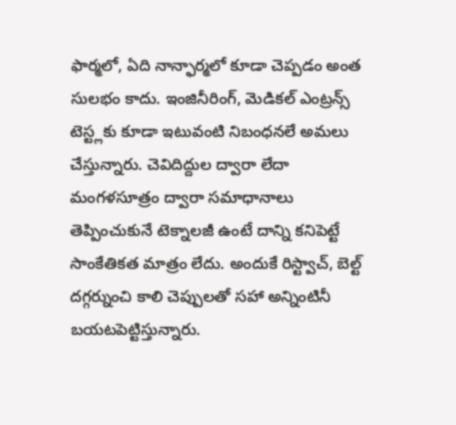ఫార్మలో, ఏది నాన్ఫార్మలో కూడా చెప్పడం అంత సులభం కాదు. ఇంజినీరింగ్, మెడికల్ ఎంట్రన్స్ టెస్ట్లకు కూడా ఇటువంటి నిబంధనలే అమలు చేస్తున్నారు. చెవిదిద్దుల ద్వారా లేదా మంగళసూత్రం ద్వారా సమాధానాలు తెప్పించుకునే టెక్నాలజీ ఉంటే దాన్ని కనిపెట్టే సాంకేతికత మాత్రం లేదు. అందుకే రిస్ట్వాచ్, బెల్ట్ దగ్గర్నుంచి కాలి చెప్పులతో సహా అన్నింటినీ బయటపెట్టిస్తున్నారు.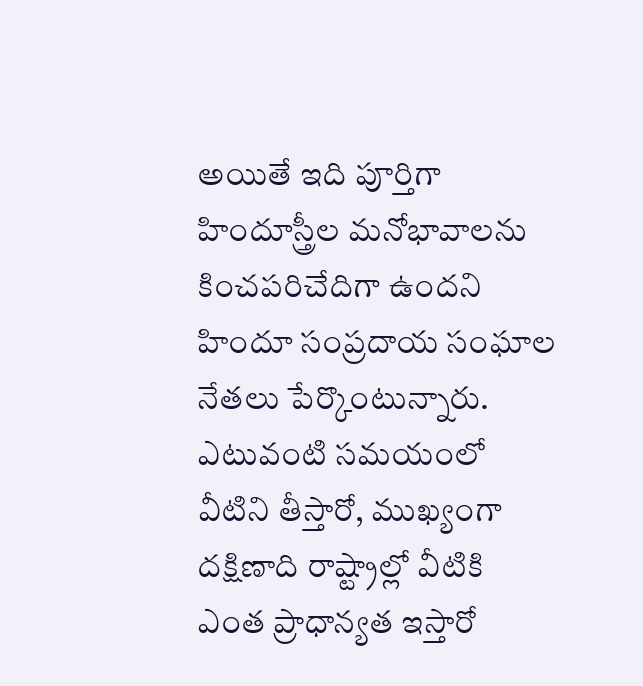అయితే ఇది పూర్తిగా హిందూస్త్రీల మనోభావాలను కించపరిచేదిగా ఉందని హిందూ సంప్రదాయ సంఘాల నేతలు పేర్కొంటున్నారు. ఎటువంటి సమయంలో వీటిని తీస్తారో, ముఖ్యంగా దక్షిణాది రాష్ట్రాల్లో వీటికి ఎంత ప్రాధాన్యత ఇస్తారో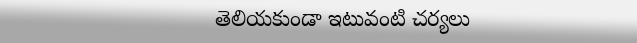తెలియకుండా ఇటువంటి చర్యలు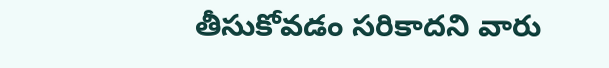తీసుకోవడం సరికాదని వారు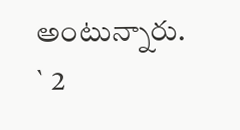అంటున్నారు.
` 2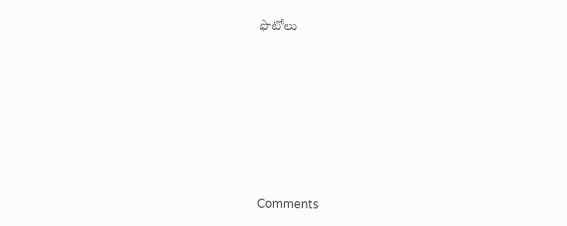ఫొటోలు










Comments